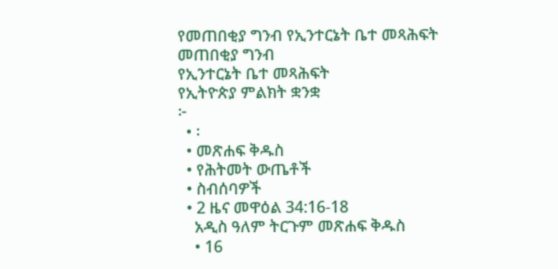የመጠበቂያ ግንብ የኢንተርኔት ቤተ መጻሕፍት
መጠበቂያ ግንብ
የኢንተርኔት ቤተ መጻሕፍት
የኢትዮጵያ ምልክት ቋንቋ
፦
  • ፡
  • መጽሐፍ ቅዱስ
  • የሕትመት ውጤቶች
  • ስብሰባዎች
  • 2 ዜና መዋዕል 34:16-18
    አዲስ ዓለም ትርጉም መጽሐፍ ቅዱስ
    • 16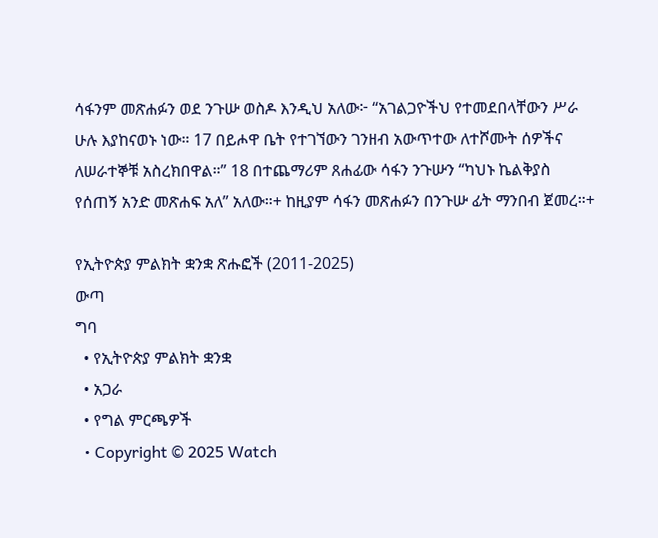ሳፋንም መጽሐፉን ወደ ንጉሡ ወስዶ እንዲህ አለው፦ “አገልጋዮችህ የተመደበላቸውን ሥራ ሁሉ እያከናወኑ ነው። 17 በይሖዋ ቤት የተገኘውን ገንዘብ አውጥተው ለተሾሙት ሰዎችና ለሠራተኞቹ አስረክበዋል።” 18 በተጨማሪም ጸሐፊው ሳፋን ንጉሡን “ካህኑ ኬልቅያስ የሰጠኝ አንድ መጽሐፍ አለ” አለው።+ ከዚያም ሳፋን መጽሐፉን በንጉሡ ፊት ማንበብ ጀመረ።+

የኢትዮጵያ ምልክት ቋንቋ ጽሑፎች (2011-2025)
ውጣ
ግባ
  • የኢትዮጵያ ምልክት ቋንቋ
  • አጋራ
  • የግል ምርጫዎች
  • Copyright © 2025 Watch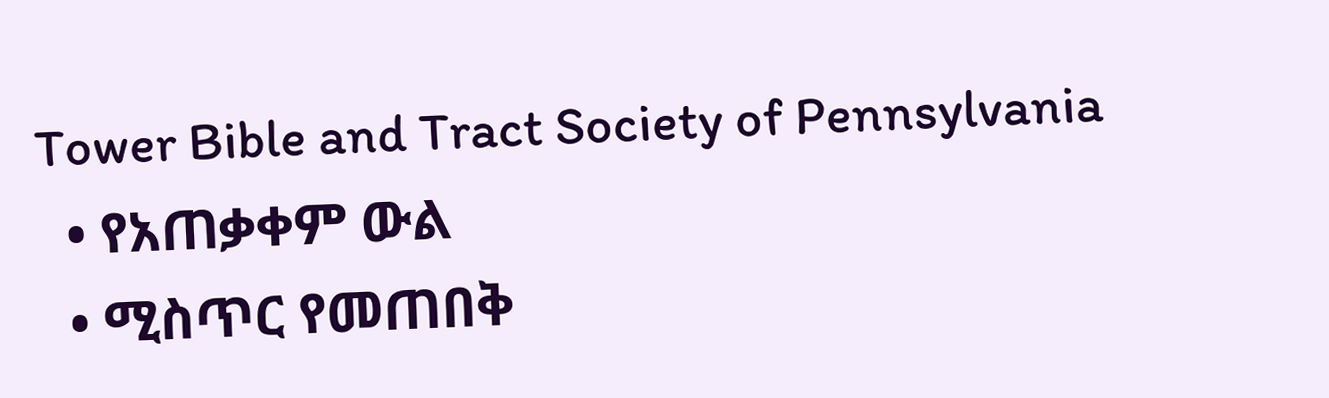Tower Bible and Tract Society of Pennsylvania
  • የአጠቃቀም ውል
  • ሚስጥር የመጠበቅ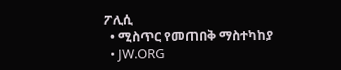ፖሊሲ
  • ሚስጥር የመጠበቅ ማስተካከያ
  • JW.ORG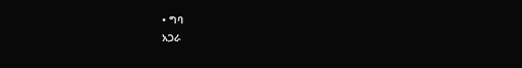• ግባ
አጋራ